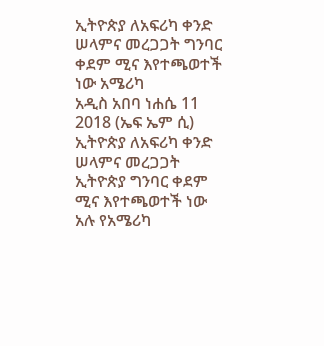ኢትዮጵያ ለአፍሪካ ቀንድ ሠላምና መረጋጋት ግንባር ቀደም ሚና እየተጫወተች ነው አሜሪካ
አዲስ አበባ ነሐሴ 11 2018 (ኤፍ ኤም ሲ) ኢትዮጵያ ለአፍሪካ ቀንድ ሠላምና መረጋጋት ኢትዮጵያ ግንባር ቀደም ሚና እየተጫወተች ነው አሉ የአሜሪካ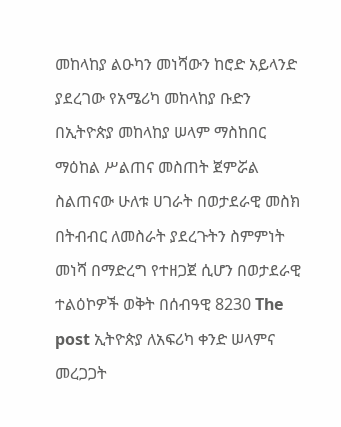መከላከያ ልዑካን መነሻውን ከሮድ አይላንድ ያደረገው የአሜሪካ መከላከያ ቡድን በኢትዮጵያ መከላከያ ሠላም ማስከበር ማዕከል ሥልጠና መስጠት ጀምሯል ስልጠናው ሁለቱ ሀገራት በወታደራዊ መስክ በትብብር ለመስራት ያደረጉትን ስምምነት መነሻ በማድረግ የተዘጋጀ ሲሆን በወታደራዊ ተልዕኮዎች ወቅት በሰብዓዊ 8230 The post ኢትዮጵያ ለአፍሪካ ቀንድ ሠላምና መረጋጋት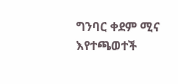ግንባር ቀደም ሚና እየተጫወተች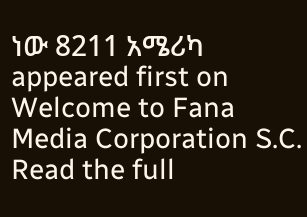ነው 8211 አሜሪካ appeared first on Welcome to Fana Media Corporation S.C.
Read the full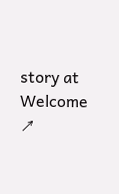story at Welcome ↗